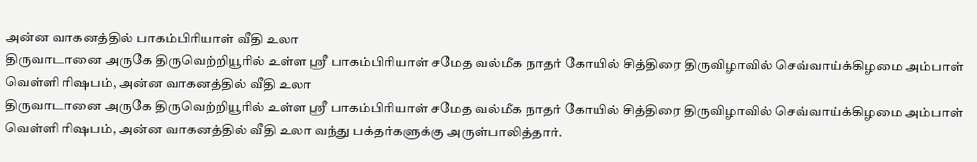அன்ன வாகனத்தில் பாகம்பிரியாள் வீதி உலா
திருவாடானை அருகே திருவெற்றியூரில் உள்ள ஸ்ரீ பாகம்பிரியாள் சமேத வல்மீக நாதர் கோயில் சித்திரை திருவிழாவில் செவ்வாய்க்கிழமை அம்பாள் வெள்ளி ரிஷபம், அன்ன வாகனத்தில் வீதி உலா
திருவாடானை அருகே திருவெற்றியூரில் உள்ள ஸ்ரீ பாகம்பிரியாள் சமேத வல்மீக நாதர் கோயில் சித்திரை திருவிழாவில் செவ்வாய்க்கிழமை அம்பாள் வெள்ளி ரிஷபம், அன்ன வாகனத்தில் வீதி உலா வந்து பக்தர்களுக்கு அருள்பாலித்தார்.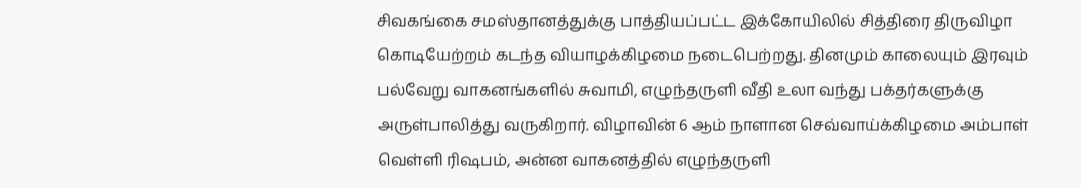சிவகங்கை சமஸ்தானத்துக்கு பாத்தியப்பட்ட இக்கோயிலில் சித்திரை திருவிழா கொடியேற்றம் கடந்த வியாழக்கிழமை நடைபெற்றது. தினமும் காலையும் இரவும் பல்வேறு வாகனங்களில் சுவாமி, எழுந்தருளி வீதி உலா வந்து பக்தர்களுக்கு அருள்பாலித்து வருகிறார். விழாவின் 6 ஆம் நாளான செவ்வாய்க்கிழமை அம்பாள் வெள்ளி ரிஷபம், அன்ன வாகனத்தில் எழுந்தருளி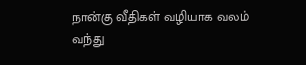நான்கு வீதிகள் வழியாக வலம் வந்து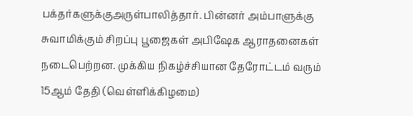பக்தர்களுக்குஅருள்பாலித்தார். பின்னர் அம்பாளுக்கு சுவாமிக்கும் சிறப்பு பூஜைகள் அபிஷேக ஆராதனைகள் நடைபெற்றன. முக்கிய நிகழ்ச்சியான தேரோட்டம் வரும் 15ஆம் தேதி (வெள்ளிக்கிழமை)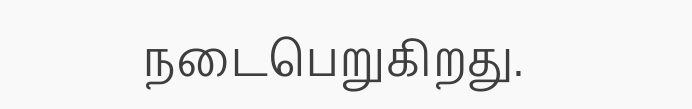நடைபெறுகிறது.